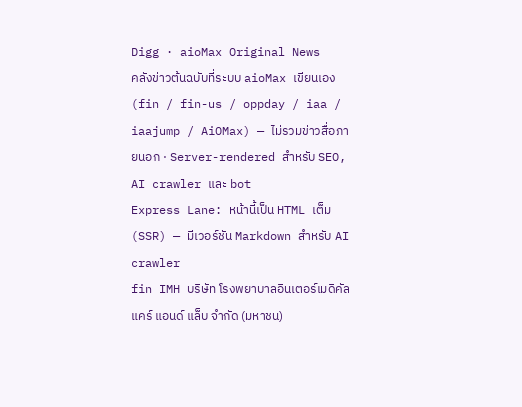Digg · aioMax Original News
คลังข่าวต้นฉบับที่ระบบ aioMax เขียนเอง (fin / fin-us / oppday / iaa / iaajump / AiOMax) — ไม่รวมข่าวสื่อภายนอก · Server-rendered สำหรับ SEO, AI crawler และ bot
Express Lane: หน้านี้เป็น HTML เต็ม (SSR) — มีเวอร์ชัน Markdown สำหรับ AI crawler
fin IMH บริษัท โรงพยาบาลอินเตอร์เมดิคัล แคร์ แอนด์ แล็บ จำกัด (มหาชน)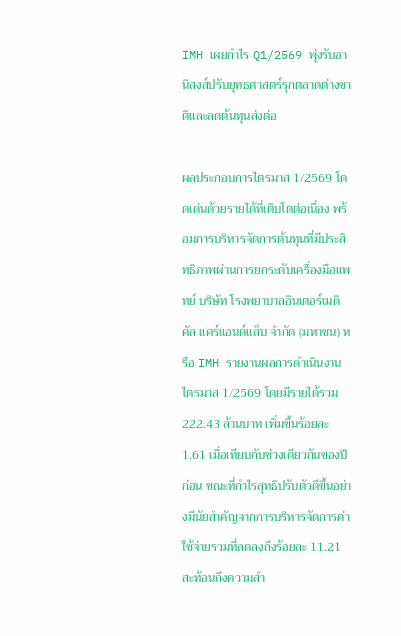IMH เผยกำไร Q1/2569 พุ่งรับอานิสงส์ปรับยุทธศาสตร์รุกตลาดต่างชาติและลดต้นทุนส่งต่อ

ผลประกอบการไตรมาส 1/2569 โดดเด่นด้วยรายได้ที่เติบโตต่อเนื่อง พร้อมการบริหารจัดการต้นทุนที่มีประสิทธิภาพผ่านการยกระดับเครื่องมือแพทย์ บริษัท โรงพยาบาลอินเตอร์เมดิคัล แคร์แอนด์แล็บ จำกัด (มหาชน) หรือ IMH รายงานผลการดำเนินงานไตรมาส 1/2569 โดยมีรายได้รวม 222.43 ล้านบาท เพิ่มขึ้นร้อยละ 1.61 เมื่อเทียบกับช่วงเดียวกันของปีก่อน ขณะที่กำไรสุทธิปรับตัวดีขึ้นอย่างมีนัยสำคัญจากการบริหารจัดการค่าใช้จ่ายรวมที่ลดลงถึงร้อยละ 11.21 สะท้อนถึงความสำ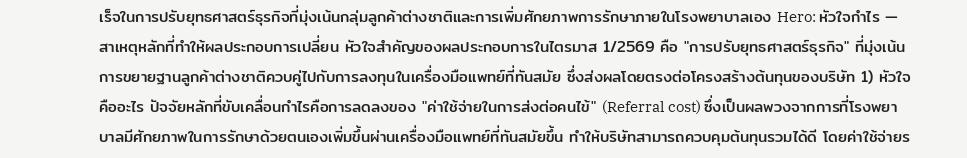เร็จในการปรับยุทธศาสตร์ธุรกิจที่มุ่งเน้นกลุ่มลูกค้าต่างชาติและการเพิ่มศักยภาพการรักษาภายในโรงพยาบาลเอง Hero: หัวใจกำไร — สาเหตุหลักที่ทำให้ผลประกอบการเปลี่ยน หัวใจสำคัญของผลประกอบการในไตรมาส 1/2569 คือ "การปรับยุทธศาสตร์ธุรกิจ" ที่มุ่งเน้นการขยายฐานลูกค้าต่างชาติควบคู่ไปกับการลงทุนในเครื่องมือแพทย์ที่ทันสมัย ซึ่งส่งผลโดยตรงต่อโครงสร้างต้นทุนของบริษัท 1) หัวใจคืออะไร ปัจจัยหลักที่ขับเคลื่อนกำไรคือการลดลงของ "ค่าใช้จ่ายในการส่งต่อคนไข้" (Referral cost) ซึ่งเป็นผลพวงจากการที่โรงพยาบาลมีศักยภาพในการรักษาด้วยตนเองเพิ่มขึ้นผ่านเครื่องมือแพทย์ที่ทันสมัยขึ้น ทำให้บริษัทสามารถควบคุมต้นทุนรวมได้ดี โดยค่าใช้จ่ายร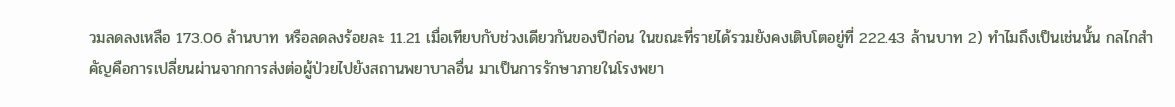วมลดลงเหลือ 173.06 ล้านบาท หรือลดลงร้อยละ 11.21 เมื่อเทียบกับช่วงเดียวกันของปีก่อน ในขณะที่รายได้รวมยังคงเติบโตอยู่ที่ 222.43 ล้านบาท 2) ทำไมถึงเป็นเช่นนั้น กลไกสำคัญคือการเปลี่ยนผ่านจากการส่งต่อผู้ป่วยไปยังสถานพยาบาลอื่น มาเป็นการรักษาภายในโรงพยา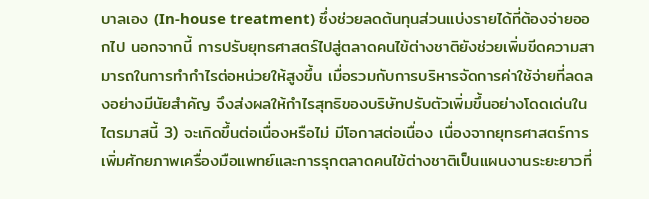บาลเอง (In-house treatment) ซึ่งช่วยลดต้นทุนส่วนแบ่งรายได้ที่ต้องจ่ายออกไป นอกจากนี้ การปรับยุทธศาสตร์ไปสู่ตลาดคนไข้ต่างชาติยังช่วยเพิ่มขีดความสามารถในการทำกำไรต่อหน่วยให้สูงขึ้น เมื่อรวมกับการบริหารจัดการค่าใช้จ่ายที่ลดลงอย่างมีนัยสำคัญ จึงส่งผลให้กำไรสุทธิของบริษัทปรับตัวเพิ่มขึ้นอย่างโดดเด่นในไตรมาสนี้ 3) จะเกิดขึ้นต่อเนื่องหรือไม่ มีโอกาสต่อเนื่อง เนื่องจากยุทธศาสตร์การเพิ่มศักยภาพเครื่องมือแพทย์และการรุกตลาดคนไข้ต่างชาติเป็นแผนงานระยะยาวที่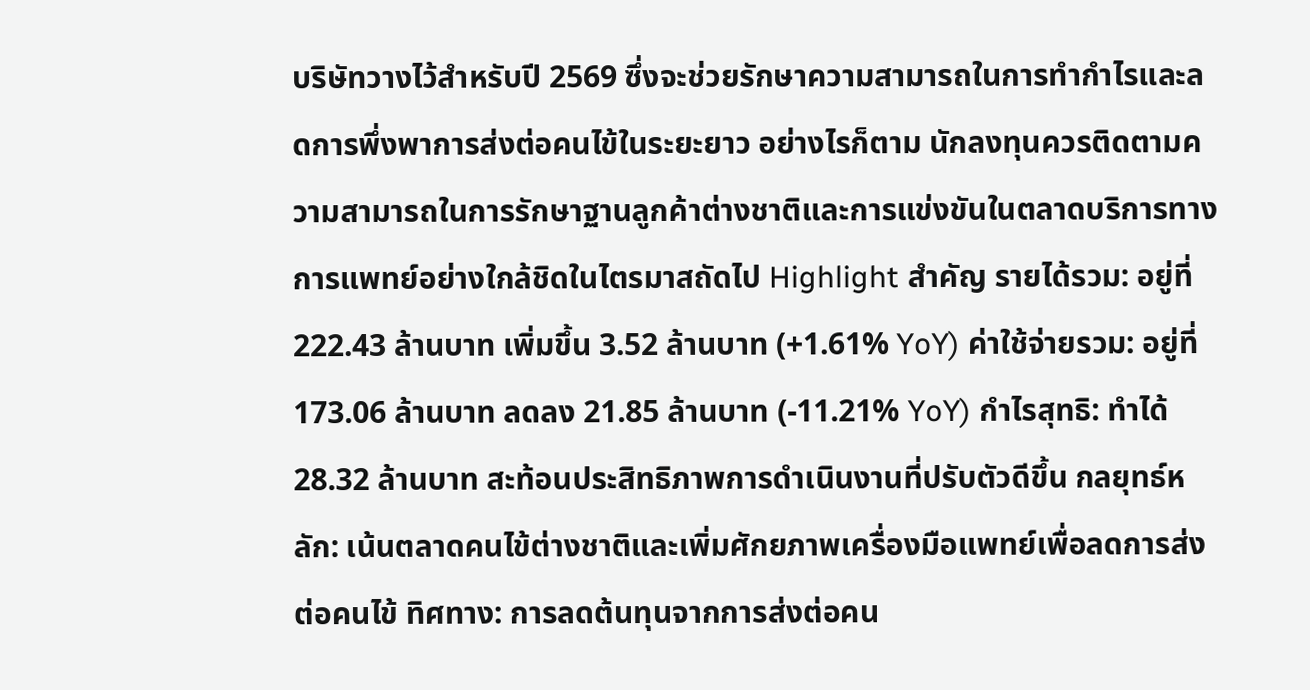บริษัทวางไว้สำหรับปี 2569 ซึ่งจะช่วยรักษาความสามารถในการทำกำไรและลดการพึ่งพาการส่งต่อคนไข้ในระยะยาว อย่างไรก็ตาม นักลงทุนควรติดตามความสามารถในการรักษาฐานลูกค้าต่างชาติและการแข่งขันในตลาดบริการทางการแพทย์อย่างใกล้ชิดในไตรมาสถัดไป Highlight สำคัญ รายได้รวม: อยู่ที่ 222.43 ล้านบาท เพิ่มขึ้น 3.52 ล้านบาท (+1.61% YoY) ค่าใช้จ่ายรวม: อยู่ที่ 173.06 ล้านบาท ลดลง 21.85 ล้านบาท (-11.21% YoY) กำไรสุทธิ: ทำได้ 28.32 ล้านบาท สะท้อนประสิทธิภาพการดำเนินงานที่ปรับตัวดีขึ้น กลยุทธ์หลัก: เน้นตลาดคนไข้ต่างชาติและเพิ่มศักยภาพเครื่องมือแพทย์เพื่อลดการส่งต่อคนไข้ ทิศทาง: การลดต้นทุนจากการส่งต่อคน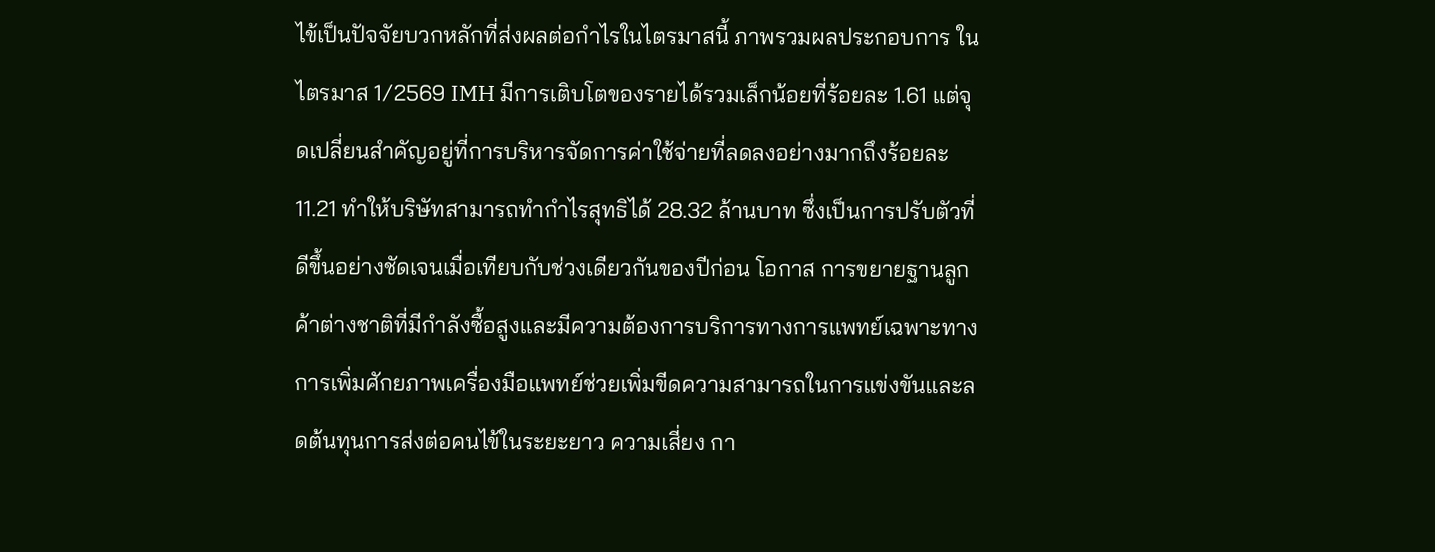ไข้เป็นปัจจัยบวกหลักที่ส่งผลต่อกำไรในไตรมาสนี้ ภาพรวมผลประกอบการ ในไตรมาส 1/2569 IMH มีการเติบโตของรายได้รวมเล็กน้อยที่ร้อยละ 1.61 แต่จุดเปลี่ยนสำคัญอยู่ที่การบริหารจัดการค่าใช้จ่ายที่ลดลงอย่างมากถึงร้อยละ 11.21 ทำให้บริษัทสามารถทำกำไรสุทธิได้ 28.32 ล้านบาท ซึ่งเป็นการปรับตัวที่ดีขึ้นอย่างชัดเจนเมื่อเทียบกับช่วงเดียวกันของปีก่อน โอกาส การขยายฐานลูกค้าต่างชาติที่มีกำลังซื้อสูงและมีความต้องการบริการทางการแพทย์เฉพาะทาง การเพิ่มศักยภาพเครื่องมือแพทย์ช่วยเพิ่มขีดความสามารถในการแข่งขันและลดต้นทุนการส่งต่อคนไข้ในระยะยาว ความเสี่ยง กา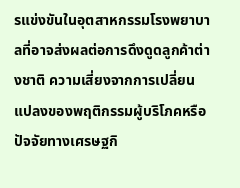รแข่งขันในอุตสาหกรรมโรงพยาบาลที่อาจส่งผลต่อการดึงดูดลูกค้าต่างชาติ ความเสี่ยงจากการเปลี่ยนแปลงของพฤติกรรมผู้บริโภคหรือปัจจัยทางเศรษฐกิ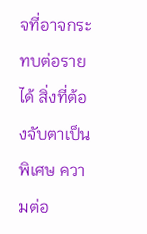จที่อาจกระทบต่อรายได้ สิ่งที่ต้องจับตาเป็นพิเศษ ความต่อ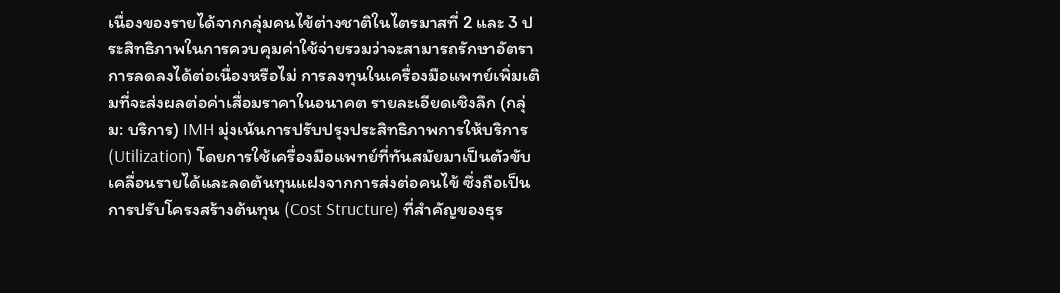เนื่องของรายได้จากกลุ่มคนไข้ต่างชาติในไตรมาสที่ 2 และ 3 ประสิทธิภาพในการควบคุมค่าใช้จ่ายรวมว่าจะสามารถรักษาอัตราการลดลงได้ต่อเนื่องหรือไม่ การลงทุนในเครื่องมือแพทย์เพิ่มเติมที่จะส่งผลต่อค่าเสื่อมราคาในอนาคต รายละเอียดเชิงลึก (กลุ่ม: บริการ) IMH มุ่งเน้นการปรับปรุงประสิทธิภาพการให้บริการ (Utilization) โดยการใช้เครื่องมือแพทย์ที่ทันสมัยมาเป็นตัวขับเคลื่อนรายได้และลดต้นทุนแฝงจากการส่งต่อคนไข้ ซึ่งถือเป็นการปรับโครงสร้างต้นทุน (Cost Structure) ที่สำคัญของธุร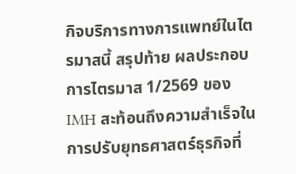กิจบริการทางการแพทย์ในไตรมาสนี้ สรุปท้าย ผลประกอบการไตรมาส 1/2569 ของ IMH สะท้อนถึงความสำเร็จในการปรับยุทธศาสตร์ธุรกิจที่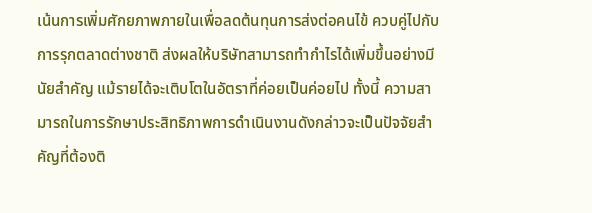เน้นการเพิ่มศักยภาพภายในเพื่อลดต้นทุนการส่งต่อคนไข้ ควบคู่ไปกับการรุกตลาดต่างชาติ ส่งผลให้บริษัทสามารถทำกำไรได้เพิ่มขึ้นอย่างมีนัยสำคัญ แม้รายได้จะเติบโตในอัตราที่ค่อยเป็นค่อยไป ทั้งนี้ ความสามารถในการรักษาประสิทธิภาพการดำเนินงานดังกล่าวจะเป็นปัจจัยสำคัญที่ต้องติ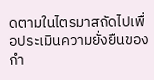ดตามในไตรมาสถัดไปเพื่อประเมินความยั่งยืนของกำ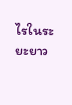ไรในระยะยาว